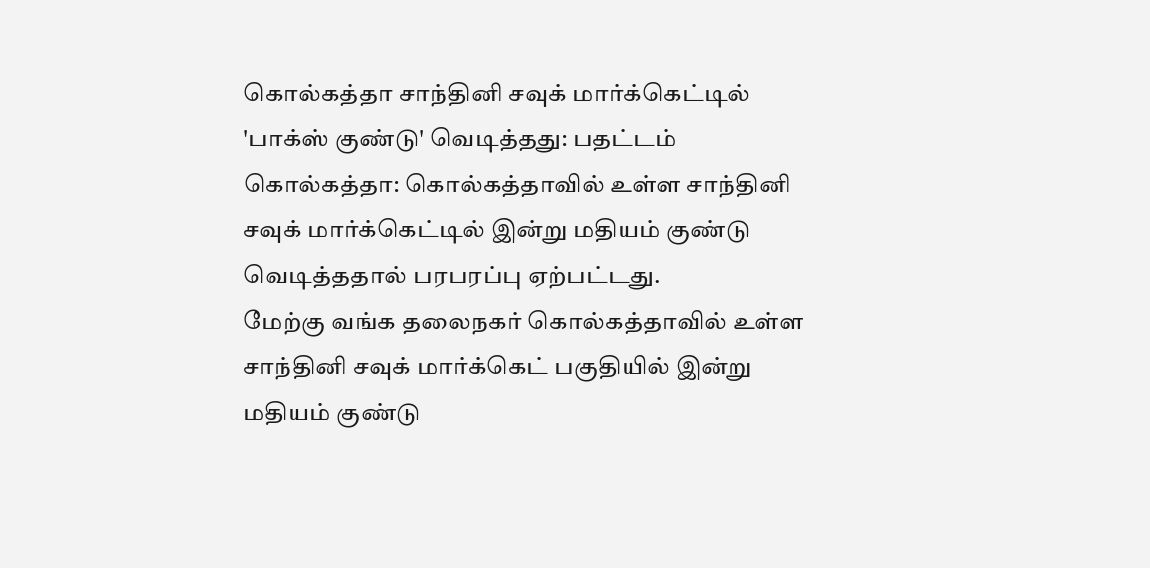கொல்கத்தா சாந்தினி சவுக் மார்க்கெட்டில் 'பாக்ஸ் குண்டு' வெடித்தது: பதட்டம்
கொல்கத்தா: கொல்கத்தாவில் உள்ள சாந்தினி சவுக் மார்க்கெட்டில் இன்று மதியம் குண்டு வெடித்ததால் பரபரப்பு ஏற்பட்டது.
மேற்கு வங்க தலைநகர் கொல்கத்தாவில் உள்ள சாந்தினி சவுக் மார்க்கெட் பகுதியில் இன்று மதியம் குண்டு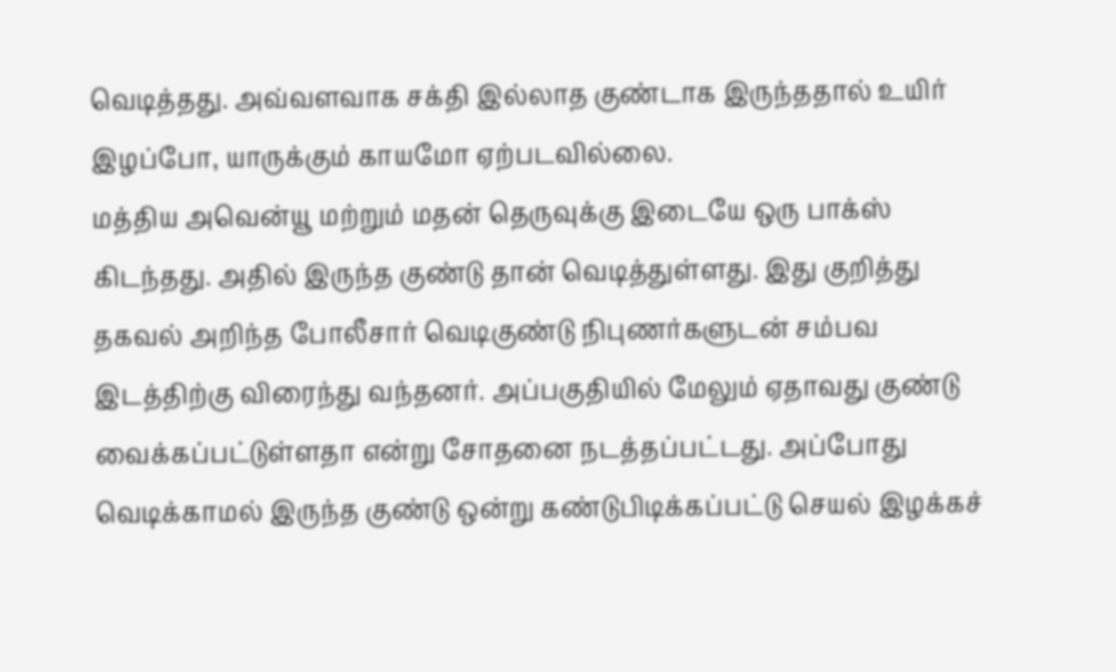வெடித்தது. அவ்வளவாக சக்தி இல்லாத குண்டாக இருந்ததால் உயிர் இழப்போ, யாருக்கும் காயமோ ஏற்படவில்லை.
மத்திய அவென்யூ மற்றும் மதன் தெருவுக்கு இடையே ஒரு பாக்ஸ் கிடந்தது. அதில் இருந்த குண்டு தான் வெடித்துள்ளது. இது குறித்து தகவல் அறிந்த போலீசார் வெடிகுண்டு நிபுணர்களுடன் சம்பவ இடத்திற்கு விரைந்து வந்தனர். அப்பகுதியில் மேலும் ஏதாவது குண்டு வைக்கப்பட்டுள்ளதா என்று சோதனை நடத்தப்பட்டது. அப்போது வெடிக்காமல் இருந்த குண்டு ஒன்று கண்டுபிடிக்கப்பட்டு செயல் இழக்கச்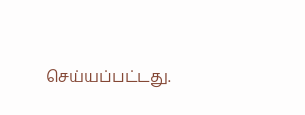செய்யப்பட்டது.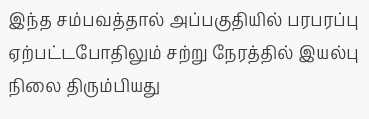இந்த சம்பவத்தால் அப்பகுதியில் பரபரப்பு ஏற்பட்டபோதிலும் சற்று நேரத்தில் இயல்பு நிலை திரும்பியது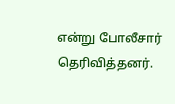என்று போலீசார் தெரிவித்தனர்.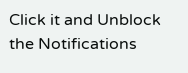Click it and Unblock the Notifications